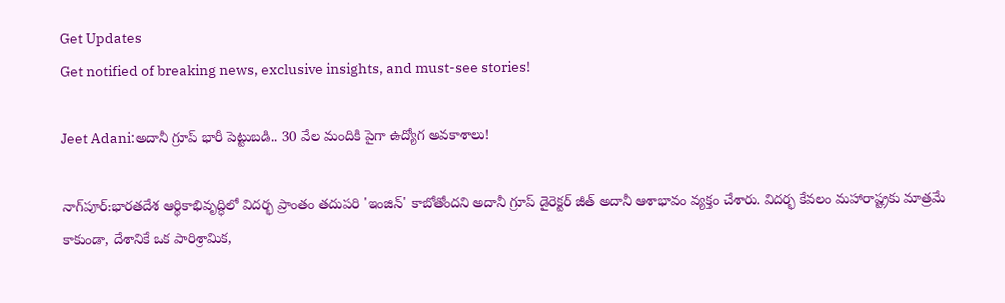Get Updates
Get notified of breaking news, exclusive insights, and must-see stories!

Jeet Adani:అదానీ గ్రూప్ భారీ పెట్టుబడి.. 30 వేల మందికి పైగా ఉద్యోగ అవకాశాలు!

నాగ్‌పూర్:భారతదేశ ఆర్థికాభివృద్ధిలో విదర్భ ప్రాంతం తదుపరి 'ఇంజిన్' కాబోతోందని అదానీ గ్రూప్ డైరెక్టర్ జీత్ అదానీ ఆశాభావం వ్యక్తం చేశారు. విదర్భ కేవలం మహారాష్ట్రకు మాత్రమే కాకుండా, దేశానికే ఒక పారిశ్రామిక,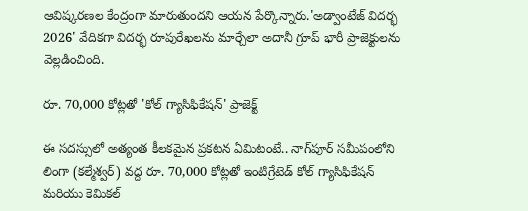ఆవిష్కరణల కేంద్రంగా మారుతుందని ఆయన పేర్కొన్నారు.'అడ్వాంటేజ్ విదర్భ 2026' వేదికగా విదర్భ రూపురేఖలను మార్చేలా అదానీ గ్రూప్ భారీ ప్రాజెక్టులను వెల్లడించింది.

రూ. 70,000 కోట్లతో 'కోల్ గ్యాసిఫికేషన్' ప్రాజెక్ట్

ఈ సదస్సులో అత్యంత కీలకమైన ప్రకటన ఏమిటంటే.. నాగ్‌పూర్ సమీపంలోని లింగా (కల్మేశ్వర్) వద్ద రూ. 70,000 కోట్లతో ఇంటిగ్రేటెడ్ కోల్ గ్యాసిఫికేషన్ మరియు కెమికల్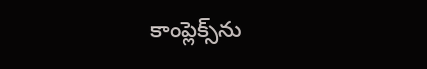కాంప్లెక్స్‌ను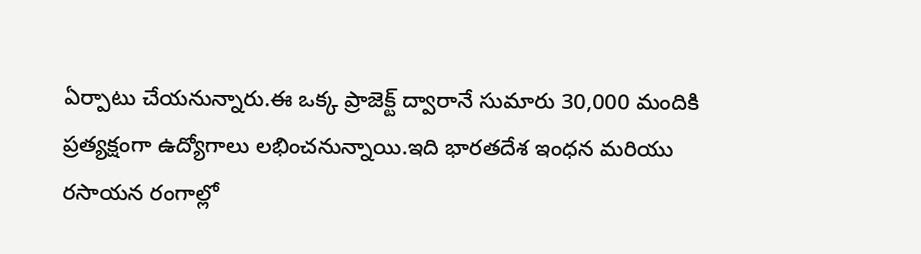ఏర్పాటు చేయనున్నారు.ఈ ఒక్క ప్రాజెక్ట్ ద్వారానే సుమారు 30,000 మందికి ప్రత్యక్షంగా ఉద్యోగాలు లభించనున్నాయి.ఇది భారతదేశ ఇంధన మరియు రసాయన రంగాల్లో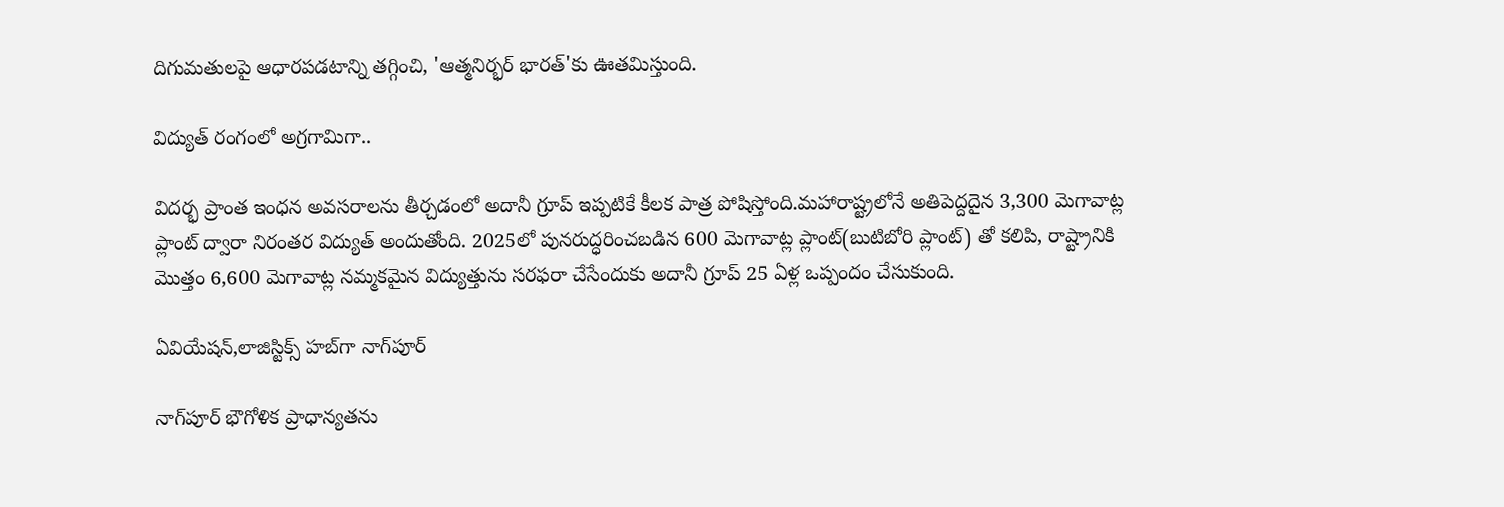దిగుమతులపై ఆధారపడటాన్ని తగ్గించి, 'ఆత్మనిర్భర్ భారత్'కు ఊతమిస్తుంది.

విద్యుత్ రంగంలో అగ్రగామిగా..

విదర్భ ప్రాంత ఇంధన అవసరాలను తీర్చడంలో అదానీ గ్రూప్ ఇప్పటికే కీలక పాత్ర పోషిస్తోంది.మహారాష్ట్రలోనే అతిపెద్దదైన 3,300 మెగావాట్ల ప్లాంట్ ద్వారా నిరంతర విద్యుత్ అందుతోంది. 2025లో పునరుద్ధరించబడిన 600 మెగావాట్ల ప్లాంట్‌(బుటిబోరి ప్లాంట్) తో కలిపి, రాష్ట్రానికి మొత్తం 6,600 మెగావాట్ల నమ్మకమైన విద్యుత్తును సరఫరా చేసేందుకు అదానీ గ్రూప్ 25 ఏళ్ల ఒప్పందం చేసుకుంది.

ఏవియేషన్,లాజిస్టిక్స్ హబ్‌గా నాగ్‌పూర్

నాగ్‌పూర్ భౌగోళిక ప్రాధాన్యతను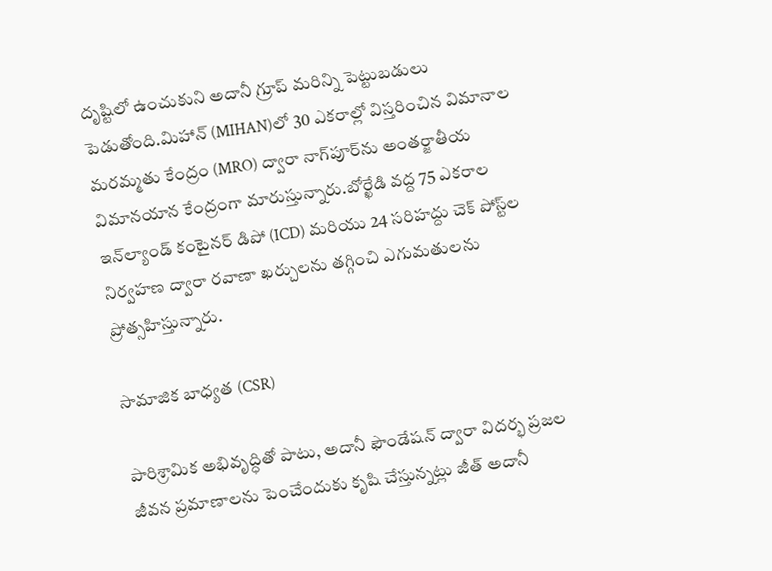దృష్టిలో ఉంచుకుని అదానీ గ్రూప్ మరిన్ని పెట్టుబడులు పెడుతోంది.మిహాన్ (MIHAN)లో 30 ఎకరాల్లో విస్తరించిన విమానాల మరమ్మతు కేంద్రం (MRO) ద్వారా నాగ్‌పూర్‌ను అంతర్జాతీయ విమానయాన కేంద్రంగా మారుస్తున్నారు.బోర్ఖేడి వద్ద 75 ఎకరాల ఇన్‌ల్యాండ్ కంటైనర్ డిపో (ICD) మరియు 24 సరిహద్దు చెక్ పోస్ట్‌ల నిర్వహణ ద్వారా రవాణా ఖర్చులను తగ్గించి ఎగుమతులను ప్రోత్సహిస్తున్నారు.

సామాజిక బాధ్యత (CSR)

పారిశ్రామిక అభివృద్ధితో పాటు, అదానీ ఫౌండేషన్ ద్వారా విదర్భ ప్రజల జీవన ప్రమాణాలను పెంచేందుకు కృషి చేస్తున్నట్లు జీత్ అదానీ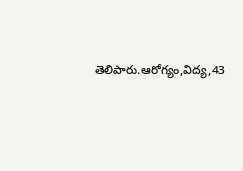తెలిపారు.ఆరోగ్యం,విద్య,43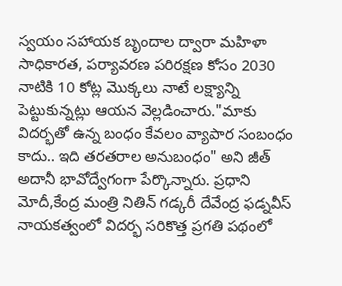స్వయం సహాయక బృందాల ద్వారా మహిళా సాధికారత, పర్యావరణ పరిరక్షణ కోసం 2030 నాటికి 10 కోట్ల మొక్కలు నాటే లక్ష్యాన్ని పెట్టుకున్నట్లు ఆయన వెల్లడించారు."మాకు విదర్భతో ఉన్న బంధం కేవలం వ్యాపార సంబంధం కాదు.. ఇది తరతరాల అనుబంధం" అని జీత్ అదానీ భావోద్వేగంగా పేర్కొన్నారు. ప్రధాని మోదీ,కేంద్ర మంత్రి నితిన్ గడ్కరీ దేవేంద్ర ఫడ్నవీస్ నాయకత్వంలో విదర్భ సరికొత్త ప్రగతి పథంలో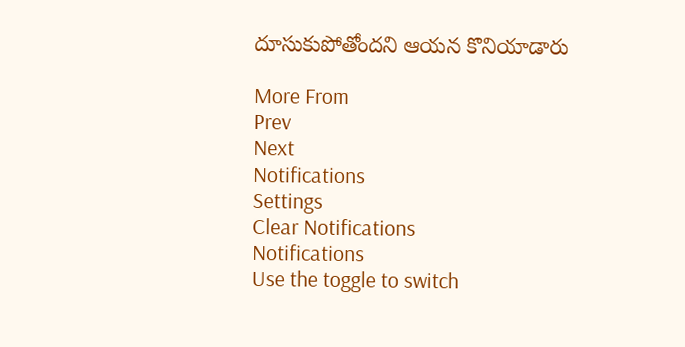దూసుకుపోతోందని ఆయన కొనియాడారు

More From
Prev
Next
Notifications
Settings
Clear Notifications
Notifications
Use the toggle to switch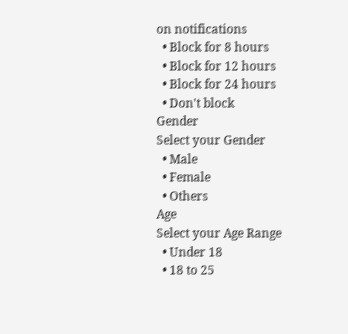on notifications
  • Block for 8 hours
  • Block for 12 hours
  • Block for 24 hours
  • Don't block
Gender
Select your Gender
  • Male
  • Female
  • Others
Age
Select your Age Range
  • Under 18
  • 18 to 25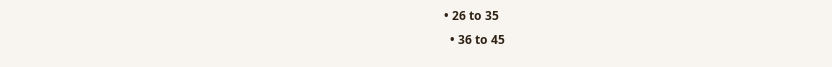• 26 to 35
  • 36 to 45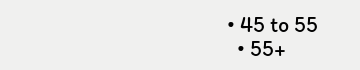• 45 to 55
  • 55+